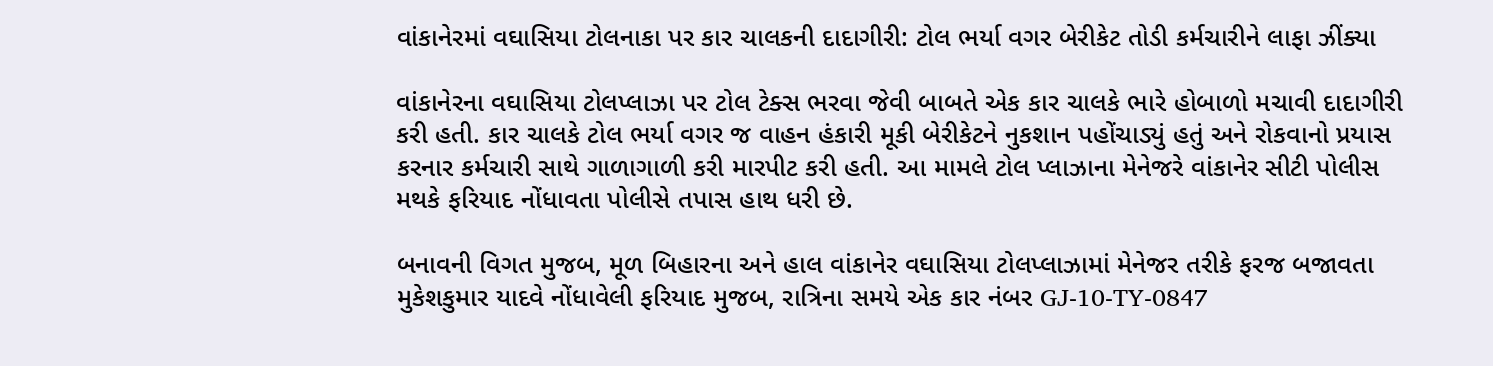વાંકાનેરમાં વઘાસિયા ટોલનાકા પર કાર ચાલકની દાદાગીરી: ટોલ ભર્યા વગર બેરીકેટ તોડી કર્મચારીને લાફા ઝીંક્યા

વાંકાનેરના વઘાસિયા ટોલપ્લાઝા પર ટોલ ટેક્સ ભરવા જેવી બાબતે એક કાર ચાલકે ભારે હોબાળો મચાવી દાદાગીરી કરી હતી. કાર ચાલકે ટોલ ભર્યા વગર જ વાહન હંકારી મૂકી બેરીકેટને નુકશાન પહોંચાડ્યું હતું અને રોકવાનો પ્રયાસ કરનાર કર્મચારી સાથે ગાળાગાળી કરી મારપીટ કરી હતી. આ મામલે ટોલ પ્લાઝાના મેનેજરે વાંકાનેર સીટી પોલીસ મથકે ફરિયાદ નોંધાવતા પોલીસે તપાસ હાથ ધરી છે.

બનાવની વિગત મુજબ, મૂળ બિહારના અને હાલ વાંકાનેર વઘાસિયા ટોલપ્લાઝામાં મેનેજર તરીકે ફરજ બજાવતા મુકેશકુમાર યાદવે નોંધાવેલી ફરિયાદ મુજબ, રાત્રિના સમયે એક કાર નંબર GJ-10-TY-0847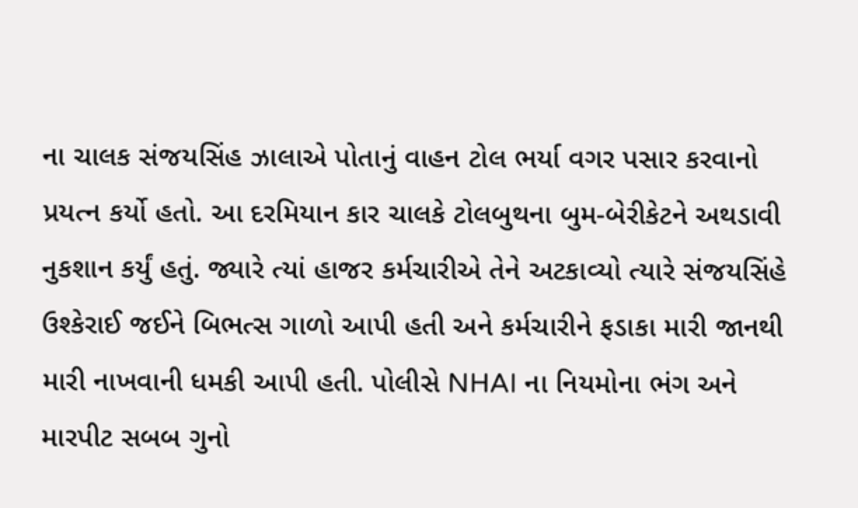ના ચાલક સંજયસિંહ ઝાલાએ પોતાનું વાહન ટોલ ભર્યા વગર પસાર કરવાનો પ્રયત્ન કર્યો હતો. આ દરમિયાન કાર ચાલકે ટોલબુથના બુમ-બેરીકેટને અથડાવી નુકશાન કર્યું હતું. જ્યારે ત્યાં હાજર કર્મચારીએ તેને અટકાવ્યો ત્યારે સંજયસિંહે ઉશ્કેરાઈ જઈને બિભત્સ ગાળો આપી હતી અને કર્મચારીને ફડાકા મારી જાનથી મારી નાખવાની ધમકી આપી હતી. પોલીસે NHAI ના નિયમોના ભંગ અને મારપીટ સબબ ગુનો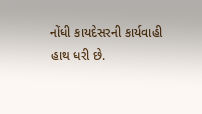નોંધી કાયદેસરની કાર્યવાહી હાથ ધરી છે.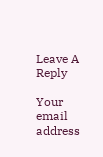Leave A Reply

Your email address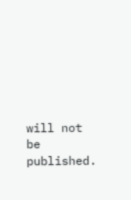will not be published.